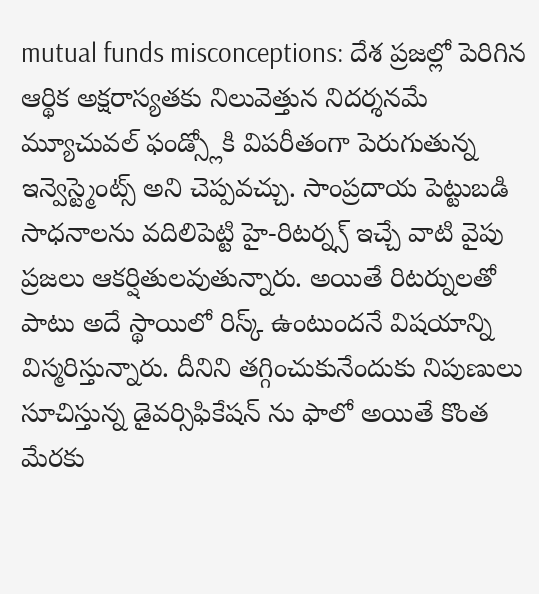mutual funds misconceptions: దేశ ప్రజల్లో పెరిగిన ఆర్థిక అక్షరాస్యతకు నిలువెత్తున నిదర్శనమే మ్యూచువల్ ఫండ్స్లోకి విపరీతంగా పెరుగుతున్న ఇన్వెస్ట్మెంట్స్ అని చెప్పవచ్చు. సాంప్రదాయ పెట్టుబడి సాధనాలను వదిలిపెట్టి హై-రిటర్న్స్ ఇచ్చే వాటి వైపు ప్రజలు ఆకర్షితులవుతున్నారు. అయితే రిటర్నులతో పాటు అదే స్థాయిలో రిస్క్ ఉంటుందనే విషయాన్ని విస్మరిస్తున్నారు. దీనిని తగ్గించుకునేందుకు నిపుణులు సూచిస్తున్న డైవర్సిఫికేషన్ ను ఫాలో అయితే కొంత మేరకు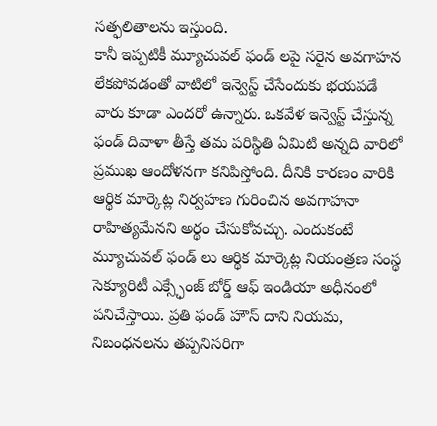సత్ఫలితాలను ఇస్తుంది.
కానీ ఇప్పటికీ మ్యూచువల్ ఫండ్ లపై సరైన అవగాహన లేకపోవడంతో వాటిలో ఇన్వెస్ట్ చేసేందుకు భయపడే వారు కూడా ఎందరో ఉన్నారు. ఒకవేళ ఇన్వెస్ట్ చేస్తున్న ఫండ్ దివాళా తీస్తే తమ పరిస్థితి ఏమిటి అన్నది వారిలో ప్రముఖ ఆందోళనగా కనిపిస్తోంది. దీనికి కారణం వారికి ఆర్థిక మార్కెట్ల నిర్వహణ గురించిన అవగాహనా రాహిత్యమేనని అర్థం చేసుకోవచ్చు. ఎందుకంటే మ్యూచువల్ ఫండ్ లు ఆర్థిక మార్కెట్ల నియంత్రణ సంస్థ సెక్యూరిటీ ఎక్స్ఛేంజ్ బోర్డ్ ఆఫ్ ఇండియా అధీనంలో పనిచేస్తాయి. ప్రతి ఫండ్ హౌస్ దాని నియమ, నిబంధనలను తప్పనిసరిగా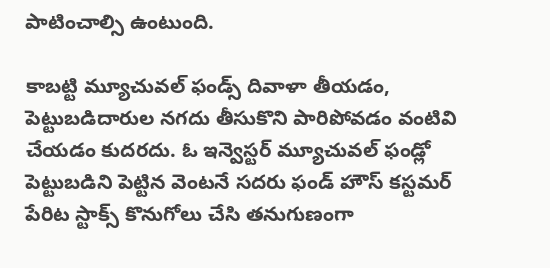పాటించాల్సి ఉంటుంది.

కాబట్టి మ్యూచువల్ ఫండ్స్ దివాళా తీయడం, పెట్టుబడిదారుల నగదు తీసుకొని పారిపోవడం వంటివి చేయడం కుదరదు. ఓ ఇన్వెస్టర్ మ్యూచువల్ ఫండ్లో పెట్టుబడిని పెట్టిన వెంటనే సదరు ఫండ్ హౌస్ కస్టమర్ పేరిట స్టాక్స్ కొనుగోలు చేసి తనుగుణంగా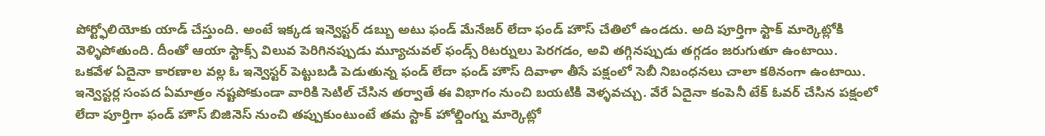పోర్ట్ఫోలియోకు యాడ్ చేస్తుంది. అంటే ఇక్కడ ఇన్వెస్టర్ డబ్బు అటు ఫండ్ మేనేజర్ లేదా ఫండ్ హౌస్ చేతిలో ఉండదు. అది పూర్తిగా స్టాక్ మార్కెట్లోకి వెళ్ళిపోతుంది. దీంతో ఆయా స్టాక్స్ విలువ పెరిగినప్పుడు మ్యూచువల్ ఫండ్స్ రిటర్నులు పెరగడం, అవి తగ్గినప్పుడు తగ్గడం జరుగుతూ ఉంటాయి.
ఒకవేళ ఏదైనా కారణాల వల్ల ఓ ఇన్వెస్టర్ పెట్టుబడి పెడుతున్న ఫండ్ లేదా ఫండ్ హౌస్ దివాళా తీసే పక్షంలో సెబీ నిబంధనలు చాలా కఠినంగా ఉంటాయి. ఇన్వెస్టర్ల సంపద ఏమాత్రం నష్టపోకుండా వారికి సెటిల్ చేసిన తర్వాతే ఈ విభాగం నుంచి బయటికి వెళ్ళవచ్చు. వేరే ఏదైనా కంపెనీ టేక్ ఓవర్ చేసిన పక్షంలో లేదా పూర్తిగా ఫండ్ హౌస్ బిజినెస్ నుంచి తప్పుకుంటుంటే తమ స్టాక్ హోల్డింగ్ను మార్కెట్లో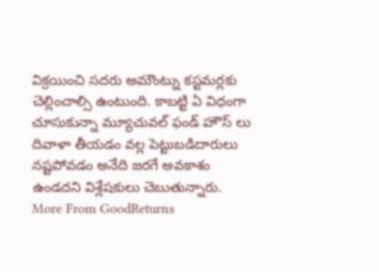విక్రయించి సదరు అమౌంట్ను కస్టమర్లకు చెల్లించాల్సి ఉంటుంది. కాబట్టి ఏ విధంగా చూసుకున్నా మ్యూచువల్ ఫండ్ హౌస్ లు దివాళా తీయడం వల్ల పెట్టుబడిదారులు నష్టపోవడం అనేది జరగే అవకాశం ఉండదని విశ్లేషకులు చెబుతున్నారు.
More From GoodReturns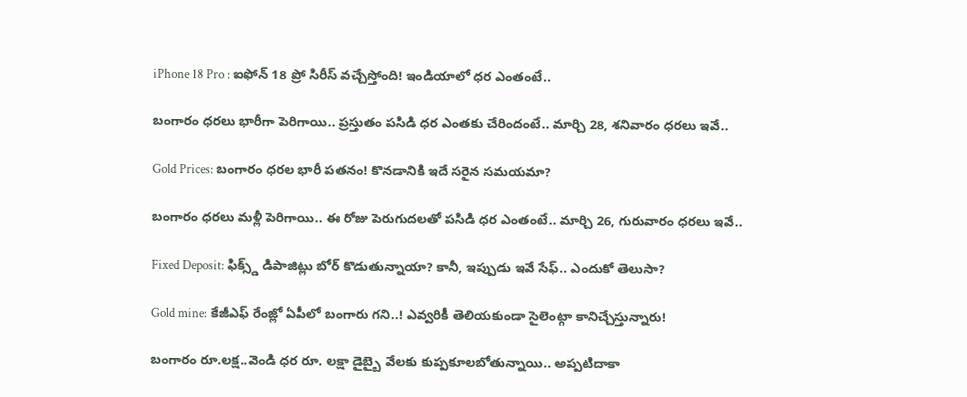iPhone 18 Pro : ఐఫోన్ 18 ప్రో సిరీస్ వచ్చేస్తోంది! ఇండియాలో ధర ఎంతంటే..

బంగారం ధరలు భారీగా పెరిగాయి.. ప్రస్తుతం పసిడి ధర ఎంతకు చేరిందంటే.. మార్చి 28, శనివారం ధరలు ఇవే..

Gold Prices: బంగారం ధరల భారీ పతనం! కొనడానికి ఇదే సరైన సమయమా?

బంగారం ధరలు మళ్లీ పెరిగాయి.. ఈ రోజు పెరుగుదలతో పసిడి ధర ఎంతంటే.. మార్చి 26, గురువారం ధరలు ఇవే..

Fixed Deposit: ఫిక్స్డ్ డిపాజిట్లు బోర్ కొడుతున్నాయా? కానీ, ఇప్పుడు ఇవే సేఫ్.. ఎందుకో తెలుసా?

Gold mine: కేజీఎఫ్ రేంజ్లో ఏపీలో బంగారు గని..! ఎవ్వరికీ తెలియకుండా సైలెంట్గా కానిచ్చేస్తున్నారు!

బంగారం రూ.లక్ష..వెండి ధర రూ. లక్షా డైబ్బై వేలకు కుప్పకూలబోతున్నాయి.. అప్పటిదాకా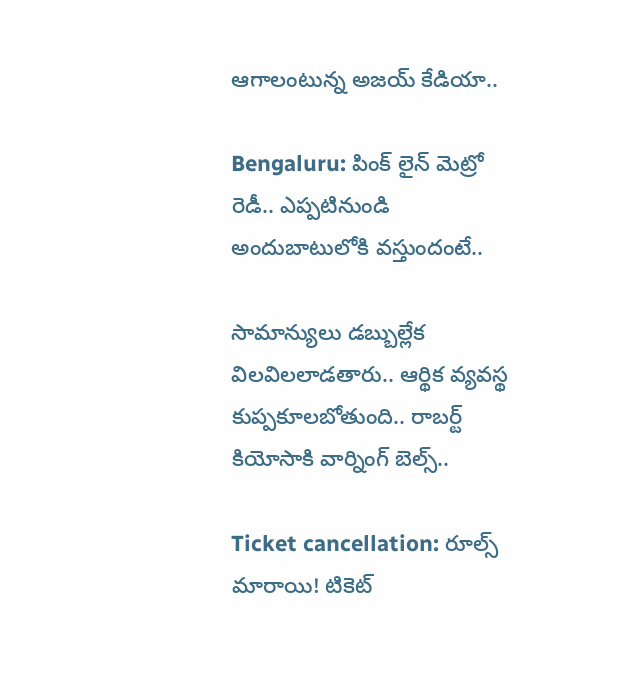ఆగాలంటున్న అజయ్ కేడియా..

Bengaluru: పింక్ లైన్ మెట్రో రెడీ.. ఎప్పటినుండి అందుబాటులోకి వస్తుందంటే..

సామాన్యులు డబ్బుల్లేక విలవిలలాడతారు.. ఆర్థిక వ్యవస్థ కుప్పకూలబోతుంది.. రాబర్ట్ కియోసాకి వార్నింగ్ బెల్స్..

Ticket cancellation: రూల్స్ మారాయి! టికెట్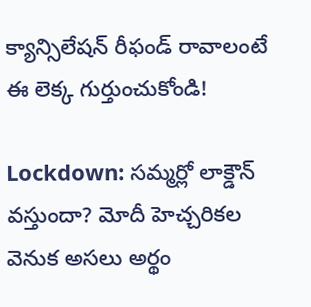క్యాన్సిలేషన్ రీఫండ్ రావాలంటే ఈ లెక్క గుర్తుంచుకోండి!

Lockdown: సమ్మర్లో లాక్డౌన్ వస్తుందా? మోదీ హెచ్చరికల వెనుక అసలు అర్థం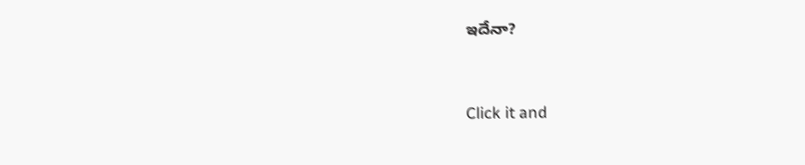ఇదేనా?



Click it and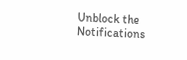Unblock the Notifications